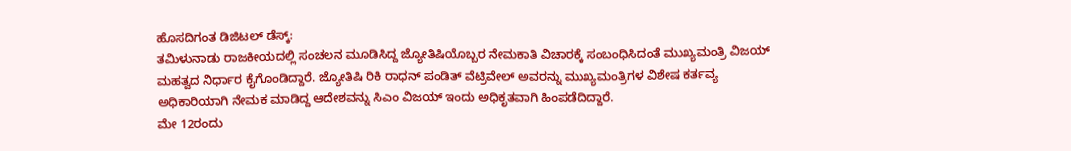ಹೊಸದಿಗಂತ ಡಿಜಿಟಲ್ ಡೆಸ್ಕ್:
ತಮಿಳುನಾಡು ರಾಜಕೀಯದಲ್ಲಿ ಸಂಚಲನ ಮೂಡಿಸಿದ್ದ ಜ್ಯೋತಿಷಿಯೊಬ್ಬರ ನೇಮಕಾತಿ ವಿಚಾರಕ್ಕೆ ಸಂಬಂಧಿಸಿದಂತೆ ಮುಖ್ಯಮಂತ್ರಿ ವಿಜಯ್ ಮಹತ್ವದ ನಿರ್ಧಾರ ಕೈಗೊಂಡಿದ್ದಾರೆ. ಜ್ಯೋತಿಷಿ ರಿಕಿ ರಾಧನ್ ಪಂಡಿತ್ ವೆಟ್ರಿವೇಲ್ ಅವರನ್ನು ಮುಖ್ಯಮಂತ್ರಿಗಳ ವಿಶೇಷ ಕರ್ತವ್ಯ ಅಧಿಕಾರಿಯಾಗಿ ನೇಮಕ ಮಾಡಿದ್ದ ಆದೇಶವನ್ನು ಸಿಎಂ ವಿಜಯ್ ಇಂದು ಅಧಿಕೃತವಾಗಿ ಹಿಂಪಡೆದಿದ್ದಾರೆ.
ಮೇ 12ರಂದು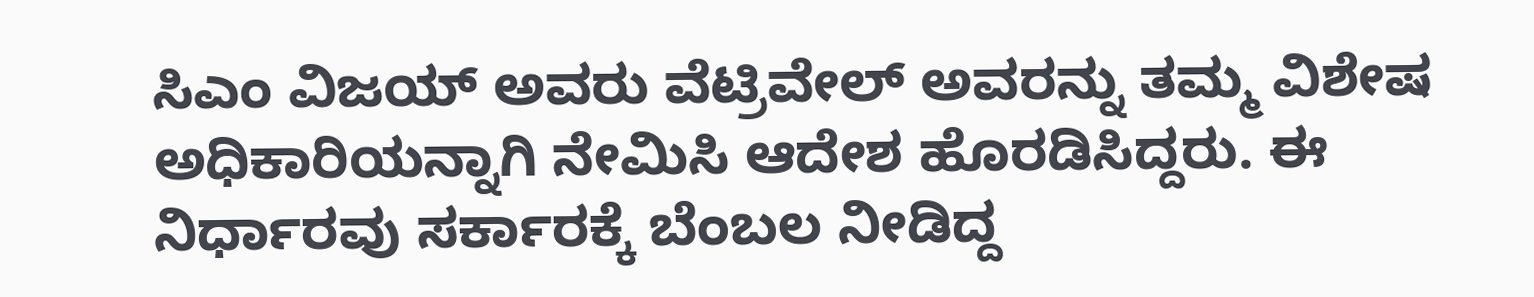ಸಿಎಂ ವಿಜಯ್ ಅವರು ವೆಟ್ರಿವೇಲ್ ಅವರನ್ನು ತಮ್ಮ ವಿಶೇಷ ಅಧಿಕಾರಿಯನ್ನಾಗಿ ನೇಮಿಸಿ ಆದೇಶ ಹೊರಡಿಸಿದ್ದರು. ಈ ನಿರ್ಧಾರವು ಸರ್ಕಾರಕ್ಕೆ ಬೆಂಬಲ ನೀಡಿದ್ದ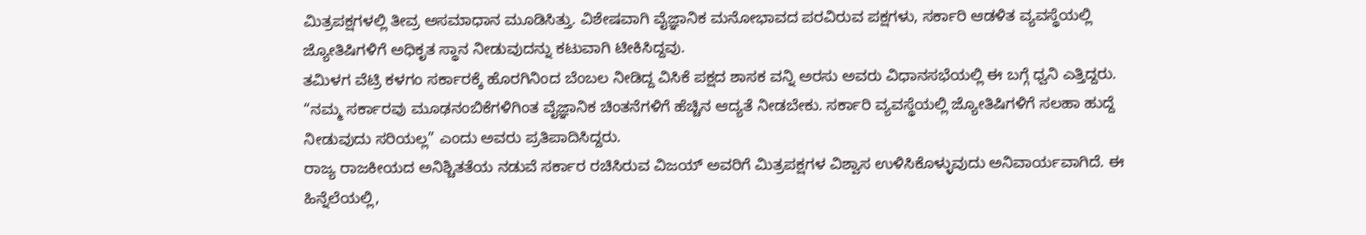ಮಿತ್ರಪಕ್ಷಗಳಲ್ಲಿ ತೀವ್ರ ಅಸಮಾಧಾನ ಮೂಡಿಸಿತ್ತು. ವಿಶೇಷವಾಗಿ ವೈಜ್ಞಾನಿಕ ಮನೋಭಾವದ ಪರವಿರುವ ಪಕ್ಷಗಳು, ಸರ್ಕಾರಿ ಆಡಳಿತ ವ್ಯವಸ್ಥೆಯಲ್ಲಿ ಜ್ಯೋತಿಷಿಗಳಿಗೆ ಅಧಿಕೃತ ಸ್ಥಾನ ನೀಡುವುದನ್ನು ಕಟುವಾಗಿ ಟೀಕಿಸಿದ್ದವು.
ತಮಿಳಗ ವೆಟ್ರಿ ಕಳಗಂ ಸರ್ಕಾರಕ್ಕೆ ಹೊರಗಿನಿಂದ ಬೆಂಬಲ ನೀಡಿದ್ದ ವಿಸಿಕೆ ಪಕ್ಷದ ಶಾಸಕ ವನ್ನಿ ಅರಸು ಅವರು ವಿಧಾನಸಭೆಯಲ್ಲಿ ಈ ಬಗ್ಗೆ ಧ್ವನಿ ಎತ್ತಿದ್ದರು. “ನಮ್ಮ ಸರ್ಕಾರವು ಮೂಢನಂಬಿಕೆಗಳಿಗಿಂತ ವೈಜ್ಞಾನಿಕ ಚಿಂತನೆಗಳಿಗೆ ಹೆಚ್ಚಿನ ಆದ್ಯತೆ ನೀಡಬೇಕು. ಸರ್ಕಾರಿ ವ್ಯವಸ್ಥೆಯಲ್ಲಿ ಜ್ಯೋತಿಷಿಗಳಿಗೆ ಸಲಹಾ ಹುದ್ದೆ ನೀಡುವುದು ಸರಿಯಲ್ಲ” ಎಂದು ಅವರು ಪ್ರತಿಪಾದಿಸಿದ್ದರು.
ರಾಜ್ಯ ರಾಜಕೀಯದ ಅನಿಶ್ಚಿತತೆಯ ನಡುವೆ ಸರ್ಕಾರ ರಚಿಸಿರುವ ವಿಜಯ್ ಅವರಿಗೆ ಮಿತ್ರಪಕ್ಷಗಳ ವಿಶ್ವಾಸ ಉಳಿಸಿಕೊಳ್ಳುವುದು ಅನಿವಾರ್ಯವಾಗಿದೆ. ಈ ಹಿನ್ನೆಲೆಯಲ್ಲಿ,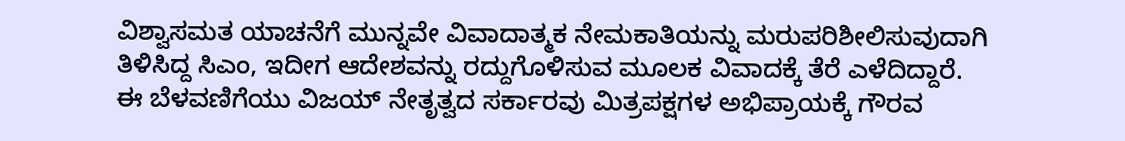ವಿಶ್ವಾಸಮತ ಯಾಚನೆಗೆ ಮುನ್ನವೇ ವಿವಾದಾತ್ಮಕ ನೇಮಕಾತಿಯನ್ನು ಮರುಪರಿಶೀಲಿಸುವುದಾಗಿ ತಿಳಿಸಿದ್ದ ಸಿಎಂ, ಇದೀಗ ಆದೇಶವನ್ನು ರದ್ದುಗೊಳಿಸುವ ಮೂಲಕ ವಿವಾದಕ್ಕೆ ತೆರೆ ಎಳೆದಿದ್ದಾರೆ.
ಈ ಬೆಳವಣಿಗೆಯು ವಿಜಯ್ ನೇತೃತ್ವದ ಸರ್ಕಾರವು ಮಿತ್ರಪಕ್ಷಗಳ ಅಭಿಪ್ರಾಯಕ್ಕೆ ಗೌರವ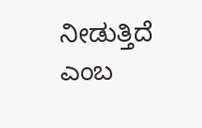ನೀಡುತ್ತಿದೆ ಎಂಬ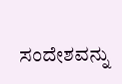ಸಂದೇಶವನ್ನು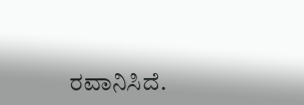ರವಾನಿಸಿದೆ.